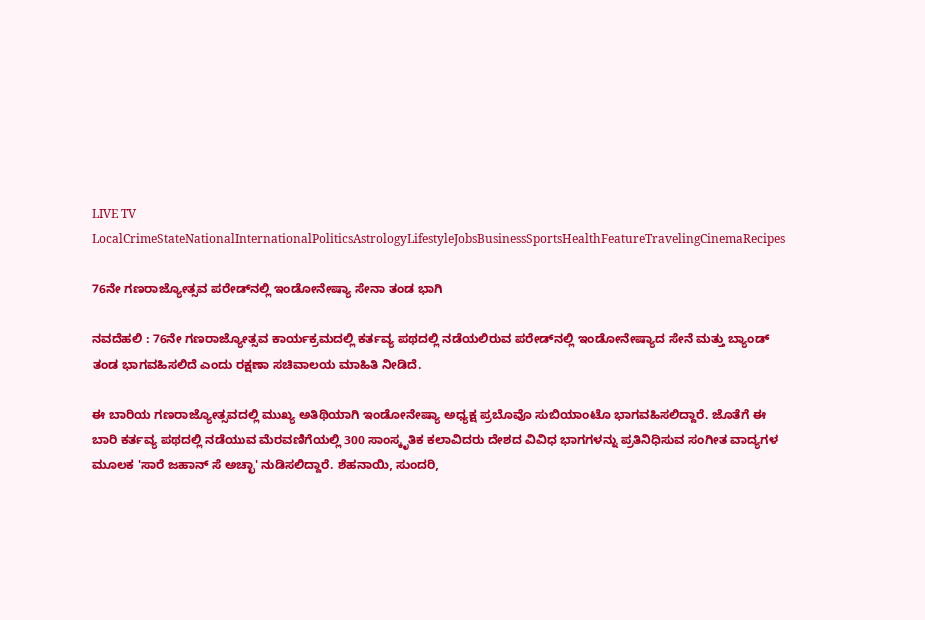LIVE TV LocalCrimeStateNationalInternationalPoliticsAstrologyLifestyleJobsBusinessSportsHealthFeatureTravelingCinemaRecipes

76ನೇ ಗಣರಾಜ್ಯೋತ್ಸವ ಪರೇಡ್‌ನಲ್ಲಿ ಇಂಡೋನೇಷ್ಯಾ ಸೇನಾ ತಂಡ ಭಾಗಿ

ನವದೆಹಲಿ : 76ನೇ ಗಣರಾಜ್ಯೋತ್ಸವ ಕಾರ್ಯಕ್ರಮದಲ್ಲಿ ಕರ್ತವ್ಯ ಪಥದಲ್ಲಿ ನಡೆಯಲಿರುವ ಪರೇಡ್‌ನಲ್ಲಿ ಇಂಡೋನೇಷ್ಯಾದ ಸೇನೆ ಮತ್ತು ಬ್ಯಾಂಡ್ ತಂಡ ಭಾಗವಹಿಸಲಿದೆ ಎಂದು ರಕ್ಷಣಾ ಸಚಿವಾಲಯ ಮಾಹಿತಿ ನೀಡಿದೆ.

ಈ ಬಾರಿಯ ಗಣರಾಜ್ಯೋತ್ಸವದಲ್ಲಿ ಮುಖ್ಯ ಅತಿಥಿಯಾಗಿ ಇಂಡೋನೇಷ್ಯಾ ಅಧ್ಯಕ್ಷ ಪ್ರಬೊವೊ ಸುಬಿಯಾಂಟೊ ಭಾಗವಹಿಸಲಿದ್ದಾರೆ. ಜೊತೆಗೆ ಈ ಬಾರಿ ಕರ್ತವ್ಯ ಪಥದಲ್ಲಿ ನಡೆಯುವ ಮೆರವಣಿಗೆಯಲ್ಲಿ 300 ಸಾಂಸ್ಕೃತಿಕ ಕಲಾವಿದರು ದೇಶದ ವಿವಿಧ ಭಾಗಗಳನ್ನು ಪ್ರತಿನಿಧಿಸುವ ಸಂಗೀತ ವಾದ್ಯಗಳ ಮೂಲಕ 'ಸಾರೆ ಜಹಾನ್ ಸೆ ಅಚ್ಛಾ' ನುಡಿಸಲಿದ್ದಾರೆ. ಶೆಹನಾಯಿ, ಸುಂದರಿ,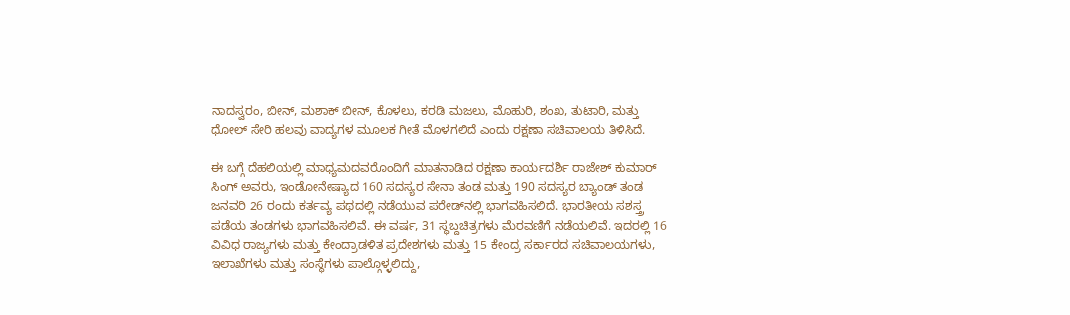ನಾದಸ್ವರಂ, ಬೀನ್, ಮಶಾಕ್ ಬೀನ್, ಕೊಳಲು, ಕರಡಿ ಮಜಲು, ಮೊಹುರಿ, ಶಂಖ, ತುಟಾರಿ, ಮತ್ತು ಧೋಲ್ ಸೇರಿ ಹಲವು ವಾದ್ಯಗಳ ಮೂಲಕ ಗೀತೆ ಮೊಳಗಲಿದೆ ಎಂದು ರಕ್ಷಣಾ ಸಚಿವಾಲಯ ತಿಳಿಸಿದೆ.

ಈ ಬಗ್ಗೆ ದೆಹಲಿಯಲ್ಲಿ ಮಾಧ್ಯಮದವರೊಂದಿಗೆ ಮಾತನಾಡಿದ ರಕ್ಷಣಾ ಕಾರ್ಯದರ್ಶಿ ರಾಜೇಶ್ ಕುಮಾರ್ ಸಿಂಗ್ ಅವರು, ಇಂಡೋನೇಷ್ಯಾದ 160 ಸದಸ್ಯರ ಸೇನಾ ತಂಡ ಮತ್ತು 190 ಸದಸ್ಯರ ಬ್ಯಾಂಡ್ ತಂಡ ಜನವರಿ 26 ರಂದು ಕರ್ತವ್ಯ ಪಥದಲ್ಲಿ ನಡೆಯುವ ಪರೇಡ್‌ನಲ್ಲಿ ಭಾಗವಹಿಸಲಿದೆ. ಭಾರತೀಯ ಸಶಸ್ತ್ರ ಪಡೆಯ ತಂಡಗಳು ಭಾಗವಹಿಸಲಿವೆ. ಈ ವರ್ಷ, 31 ಸ್ಥಬ್ದಚಿತ್ರಗಳು ಮೆರವಣಿಗೆ ನಡೆಯಲಿವೆ. ಇದರಲ್ಲಿ 16 ವಿವಿಧ ರಾಜ್ಯಗಳು ಮತ್ತು ಕೇಂದ್ರಾಡಳಿತ ಪ್ರದೇಶಗಳು ಮತ್ತು 15 ಕೇಂದ್ರ ಸರ್ಕಾರದ ಸಚಿವಾಲಯಗಳು, ಇಲಾಖೆಗಳು ಮತ್ತು ಸಂಸ್ಥೆಗಳು ಪಾಲ್ಗೊಳ್ಳಲಿದ್ದು,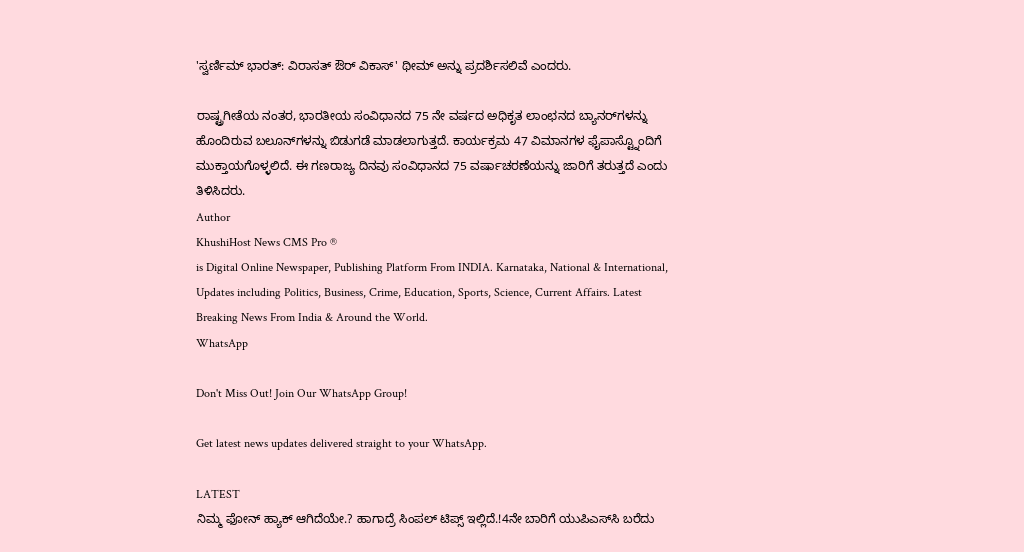'ಸ್ವರ್ಣಿಮ್ ಭಾರತ್: ವಿರಾಸತ್ ಔರ್ ವಿಕಾಸ್' ಥೀಮ್ ಅನ್ನು ಪ್ರದರ್ಶಿಸಲಿವೆ ಎಂದರು.

ರಾಷ್ಟ್ರಗೀತೆಯ ನಂತರ, ಭಾರತೀಯ ಸಂವಿಧಾನದ 75 ನೇ ವರ್ಷದ ಅಧಿಕೃತ ಲಾಂಛನದ ಬ್ಯಾನರ್‌ಗಳನ್ನು ಹೊಂದಿರುವ ಬಲೂನ್‌ಗಳನ್ನು ಬಿಡುಗಡೆ ಮಾಡಲಾಗುತ್ತದೆ. ಕಾರ್ಯಕ್ರಮ 47 ವಿಮಾನಗಳ ಫೈಪಾಸ್ಟ್ನೊಂದಿಗೆ ಮುಕ್ತಾಯಗೊಳ್ಳಲಿದೆ. ಈ ಗಣರಾಜ್ಯ ದಿನವು ಸಂವಿಧಾನದ 75 ವರ್ಷಾಚರಣೆಯನ್ನು ಜಾರಿಗೆ ತರುತ್ತದೆ ಎಂದು ತಿಳಿಸಿದರು.
Author
KhushiHost News CMS Pro ®
is Digital Online Newspaper, Publishing Platform From INDIA. Karnataka, National & International, Updates including Politics, Business, Crime, Education, Sports, Science, Current Affairs. Latest Breaking News From India & Around the World.
WhatsApp

Don't Miss Out! Join Our WhatsApp Group!

Get latest news updates delivered straight to your WhatsApp.

LATEST
ನಿಮ್ಮ ಫೋನ್ ಹ್ಯಾಕ್ ಆಗಿದೆಯೇ.? ಹಾಗಾದ್ರೆ ಸಿಂಪಲ್ ಟಿಪ್ಸ್ ಇಲ್ಲಿದೆ.!4ನೇ ಬಾರಿಗೆ ಯುಪಿಎಸ್‌ಸಿ ಬರೆದು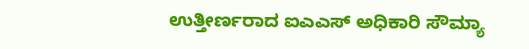ಉತ್ತೀರ್ಣರಾದ ಐಎಎಸ್ ಅಧಿಕಾರಿ ಸೌಮ್ಯಾ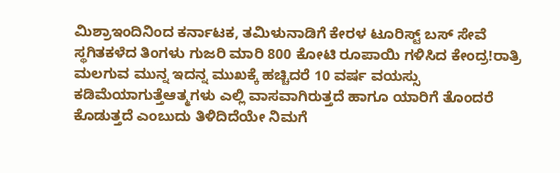ಮಿಶ್ರಾಇಂದಿನಿಂದ ಕರ್ನಾಟಕ, ತಮಿಳುನಾಡಿಗೆ ಕೇರಳ ಟೂರಿಸ್ಟ್ ಬಸ್ ಸೇವೆ ಸ್ಥಗಿತಕಳೆದ ತಿಂಗಳು ಗುಜರಿ ಮಾರಿ 800 ಕೋಟಿ ರೂಪಾಯಿ ಗಳಿಸಿದ ಕೇಂದ್ರ!ರಾತ್ರಿ ಮಲಗುವ ಮುನ್ನ ಇದನ್ನ ಮುಖಕ್ಕೆ ಹಚ್ಚಿದರೆ 10 ವರ್ಷ ವಯಸ್ಸು ಕಡಿಮೆಯಾಗುತ್ತೆಆತ್ಮಗಳು ಎಲ್ಲಿ ವಾಸವಾಗಿರುತ್ತದೆ ಹಾಗೂ ಯಾರಿಗೆ ತೊಂದರೆ ಕೊಡುತ್ತದೆ ಎಂಬುದು ತಿಳಿದಿದೆಯೇ ನಿಮಗೆ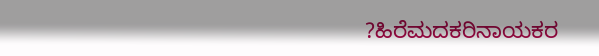?ಹಿರೆಮದಕರಿನಾಯಕರ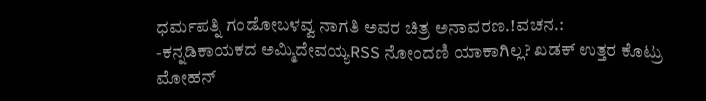ಧರ್ಮಪತ್ನಿ ಗಂಡೋಬಳವ್ವ ನಾಗತಿ ಅವರ ಚಿತ್ರ ಅನಾವರಣ.!ವಚನ.: -ಕನ್ನಡಿಕಾಯಕದ ಅಮ್ಮಿದೇವಯ್ಯRSS ನೋಂದಣಿ ಯಾಕಾಗಿಲ್ಲ? ಖಡಕ್ ಉತ್ತರ ಕೊಟ್ರು ಮೋಹನ್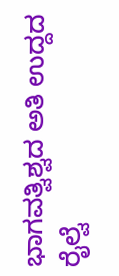ಭಾಗವತ್ವಿಶ್ವದ ಅತಿ ಉದ್ದದ ರೈಲ್ವೆ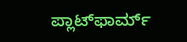ಪ್ಲಾಟ್‌ಫಾರ್ಮ್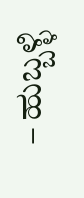– ಹುಬ್ಬಳ್ಳಿ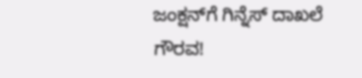ಜಂಕ್ಷನ್‌ಗೆ ಗಿನ್ನೆಸ್ ದಾಖಲೆ ಗೌರವ!